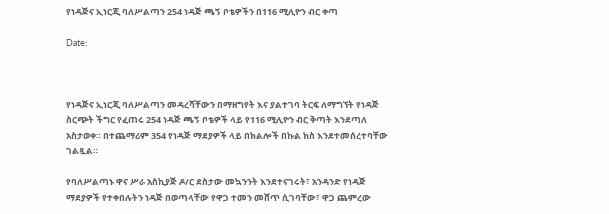የነዳጅና ኢነርጂ ባለሥልጣን 254 ነዳጅ ጫኝ ቦቴዎችን በ116 ሚሊዮን ብር ቀጣ

Date:



የነዳጅና ኢነርጂ ባለሥልጣን መዳረሻቸውን በማዘግየት እና ያልተገባ ትርፍ ለማግኘት የነዳጅ ስርጭት ችግር የፈጠሩ 254 ነዳጅ ጫኝ ቦቴዎች ላይ የ116 ሚሊዮን ብር ቅጣት እንደጣለ አስታወቀ። በተጨማሪም 354 የነዳጅ ማደያዎች ላይ በክልሎች በኩል ክስ እንደተመሰረተባቸው ገልጿል።

የባለሥልጣኑ ዋና ሥራ አስኪያጅ ዶ/ር ደስታው መኳንንት እንደተናገሩት፣ አንዳንድ የነዳጅ ማደያዎች የተቀበሉትን ነዳጅ በወጣላቸው የዋጋ ተመን መሸጥ ሲገባቸው፣ ዋጋ ጨምረው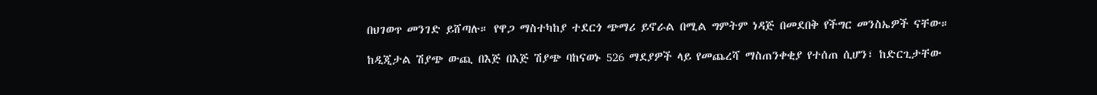በህገወጥ መንገድ ይሸጣሉ። የዋጋ ማስተካከያ ተደርጎ ጭማሪ ይኖራል በሚል ግምትም ነዳጅ በመደበቅ የችግር መንስኤዎች ናቸው።

ከዲጂታል ሽያጭ ውጪ በእጅ በእጅ ሽያጭ ባከናወኑ 526 ማደያዎች ላይ የመጨረሻ ማስጠንቀቂያ የተሰጠ ሲሆን፣ ከድርጊታቸው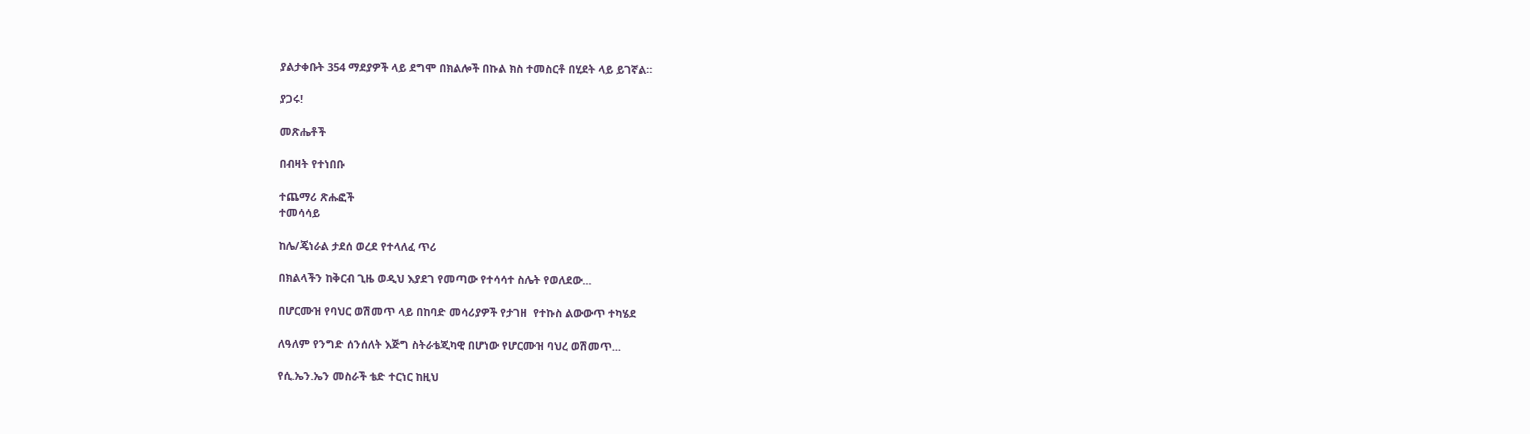ያልታቀቡት 354 ማደያዎች ላይ ደግሞ በክልሎች በኩል ክስ ተመስርቶ በሂደት ላይ ይገኛል።

ያጋሩ!

መጽሔቶች

በብዛት የተነበቡ

ተጨማሪ ጽሑፎች
ተመሳሳይ

ከሌ/ጄነራል ታደሰ ወረደ የተላለፈ ጥሪ

በክልላችን ከቅርብ ጊዜ ወዲህ እያደገ የመጣው የተሳሳተ ስሌት የወለደው...

በሆርሙዝ የባህር ወሽመጥ ላይ በከባድ መሳሪያዎች የታገዘ  የተኩስ ልውውጥ ተካሄደ

ለዓለም የንግድ ሰንሰለት እጅግ ስትራቴጂካዊ በሆነው የሆርሙዝ ባህረ ወሽመጥ...

የሲ.ኤን.ኤን መስራች ቴድ ተርነር ከዚህ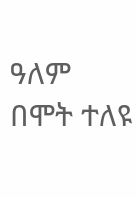ዓለም በሞት ተለዩ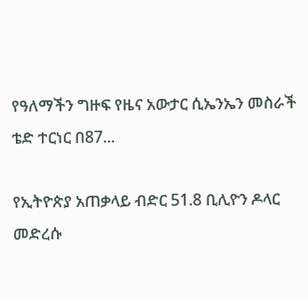የዓለማችን ግዙፍ የዜና አውታር ሲኤንኤን መስራች ቴድ ተርነር በ87...

የኢትዮጵያ አጠቃላይ ብድር 51.8 ቢሊዮን ዶላር መድረሱ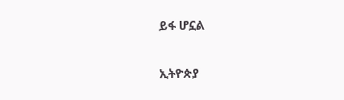ይፋ ሆኗል

ኢትዮጵያ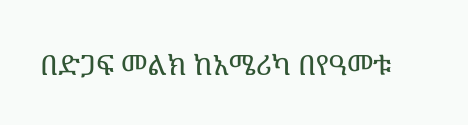በድጋፍ መልክ ከአሜሪካ በየዓመቱ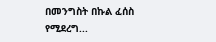በመንግስት በኩል ፈሰስ የሚደረግ...